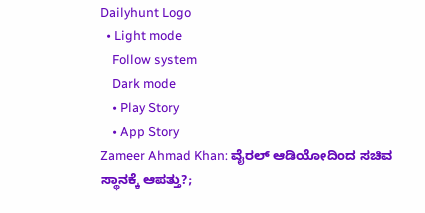Dailyhunt Logo
  • Light mode
    Follow system
    Dark mode
    • Play Story
    • App Story
Zameer Ahmad Khan: ವೈರಲ್ ಆಡಿಯೋದಿಂದ ಸಚಿವ ಸ್ಥಾನಕ್ಕೆ ಆಪತ್ತು?;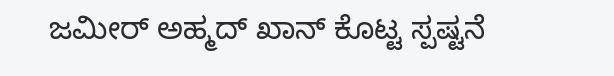ಜಮೀರ್‌ ಅಹ್ಮದ್‌ ಖಾನ್‌ ಕೊಟ್ಟ ಸ್ಪಷ್ಟನೆ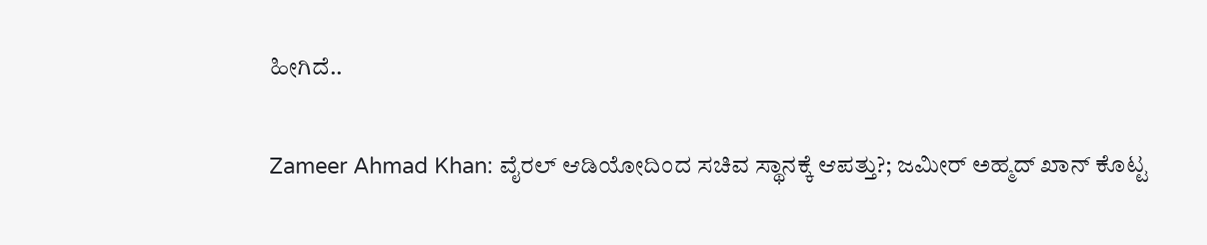ಹೀಗಿದೆ..

Zameer Ahmad Khan: ವೈರಲ್ ಆಡಿಯೋದಿಂದ ಸಚಿವ ಸ್ಥಾನಕ್ಕೆ ಆಪತ್ತು?; ಜಮೀರ್‌ ಅಹ್ಮದ್‌ ಖಾನ್‌ ಕೊಟ್ಟ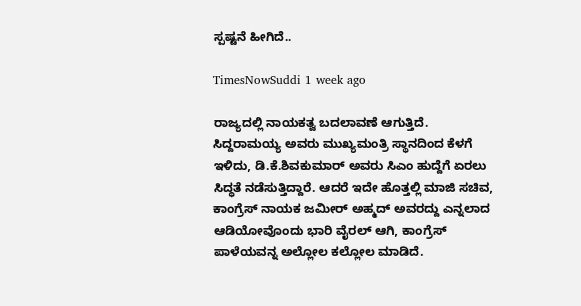ಸ್ಪಷ್ಟನೆ ಹೀಗಿದೆ..

TimesNowSuddi 1 week ago

ರಾಜ್ಯದಲ್ಲಿ ನಾಯಕತ್ವ ಬದಲಾವಣೆ ಆಗುತ್ತಿದೆ. ಸಿದ್ದರಾಮಯ್ಯ ಅವರು ಮುಖ್ಯಮಂತ್ರಿ ಸ್ಥಾನದಿಂದ ಕೆಳಗೆ ಇಳಿದು, ಡಿ.ಕೆ.ಶಿವಕುಮಾರ್‌ ಅವರು ಸಿಎಂ ಹುದ್ದೆಗೆ ಏರಲು ಸಿದ್ಧತೆ ನಡೆಸುತ್ತಿದ್ದಾರೆ. ಆದರೆ ಇದೇ ಹೊತ್ತಲ್ಲಿ ಮಾಜಿ ಸಚಿವ, ಕಾಂಗ್ರೆಸ್‌ ನಾಯಕ ಜಮೀರ್‌ ಅಹ್ಮದ್‌ ಅವರದ್ದು ಎನ್ನಲಾದ ಆಡಿಯೋವೊಂದು ಭಾರಿ ವೈರಲ್‌ ಆಗಿ, ಕಾಂಗ್ರೆಸ್‌ ಪಾಳೆಯವನ್ನ ಅಲ್ಲೋಲ ಕಲ್ಲೋಲ ಮಾಡಿದೆ.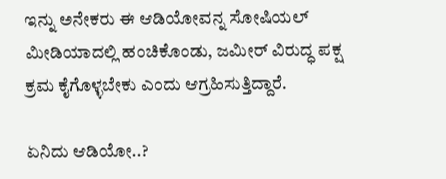ಇನ್ನು ಅನೇಕರು ಈ ಆಡಿಯೋವನ್ನ ಸೋಷಿಯಲ್‌ ಮೀಡಿಯಾದಲ್ಲಿ ಹಂಚಿಕೊಂಡು, ಜಮೀರ್‌ ವಿರುದ್ಧ ಪಕ್ಷ ಕ್ರಮ ಕೈಗೊಳ್ಳಬೇಕು ಎಂದು ಆಗ್ರಹಿಸುತ್ತಿದ್ದಾರೆ.

ಏನಿದು ಆಡಿಯೋ..?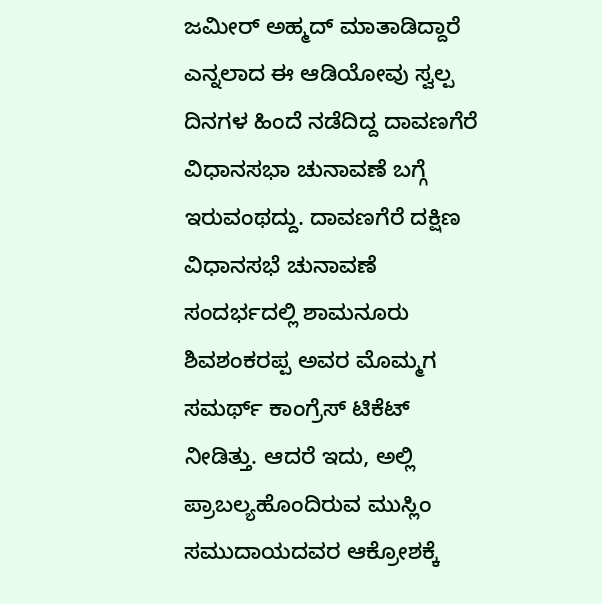ಜಮೀರ್‌ ಅಹ್ಮದ್‌ ಮಾತಾಡಿದ್ದಾರೆ ಎನ್ನಲಾದ ಈ ಆಡಿಯೋವು ಸ್ವಲ್ಪ ದಿನಗಳ ಹಿಂದೆ ನಡೆದಿದ್ದ ದಾವಣಗೆರೆ ವಿಧಾನಸಭಾ ಚುನಾವಣೆ ಬಗ್ಗೆ ಇರುವಂಥದ್ದು. ದಾವಣಗೆರೆ ದಕ್ಷಿಣ ವಿಧಾನಸಭೆ ಚುನಾವಣೆ ಸಂದರ್ಭದಲ್ಲಿ ಶಾಮನೂರು ಶಿವಶಂಕರಪ್ಪ ಅವರ ಮೊಮ್ಮಗ ಸಮರ್ಥ್ ಕಾಂಗ್ರೆಸ್‌ ಟಿಕೆಟ್‌ ನೀಡಿತ್ತು. ಆದರೆ ಇದು, ಅಲ್ಲಿ ಪ್ರಾಬಲ್ಯಹೊಂದಿರುವ ಮುಸ್ಲಿಂ ಸಮುದಾಯದವರ ಆಕ್ರೋಶಕ್ಕೆ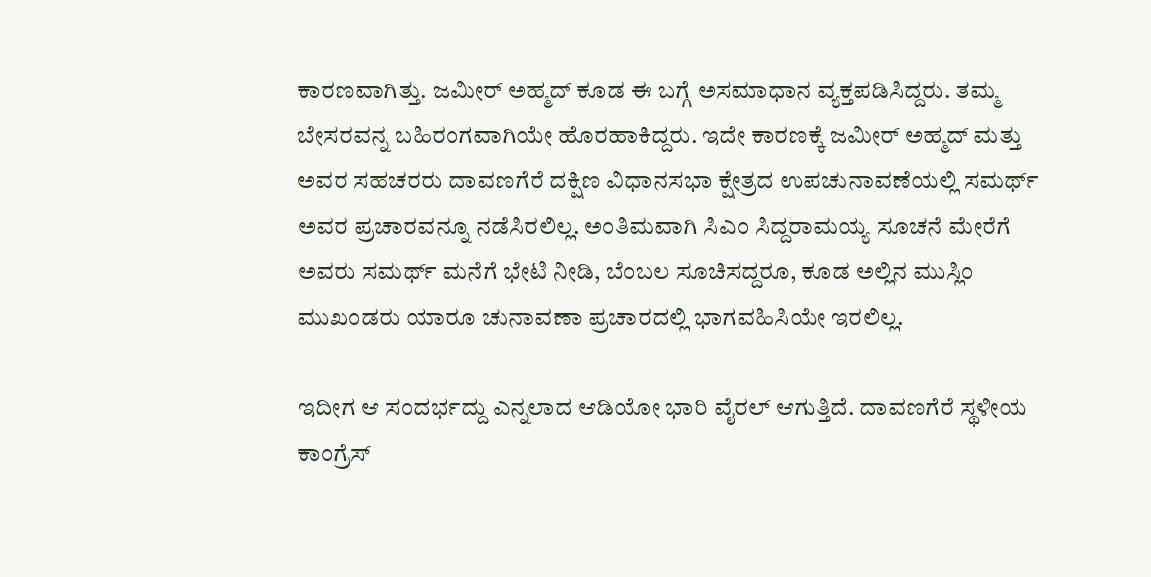ಕಾರಣವಾಗಿತ್ತು. ಜಮೀರ್‌ ಅಹ್ಮದ್‌ ಕೂಡ ಈ ಬಗ್ಗೆ ಅಸಮಾಧಾನ ವ್ಯಕ್ತಪಡಿಸಿದ್ದರು. ತಮ್ಮ ಬೇಸರವನ್ನ ಬಹಿರಂಗವಾಗಿಯೇ ಹೊರಹಾಕಿದ್ದರು. ಇದೇ ಕಾರಣಕ್ಕೆ ಜಮೀರ್‌ ಅಹ್ಮದ್‌ ಮತ್ತು ಅವರ ಸಹಚರರು ದಾವಣಗೆರೆ ದಕ್ಷಿಣ ವಿಧಾನಸಭಾ ಕ್ಷೇತ್ರದ ಉಪಚುನಾವಣೆಯಲ್ಲಿ ಸಮರ್ಥ್‌ ಅವರ ಪ್ರಚಾರವನ್ನೂ ನಡೆಸಿರಲಿಲ್ಲ. ಅಂತಿಮವಾಗಿ ಸಿಎಂ ಸಿದ್ದರಾಮಯ್ಯ ಸೂಚನೆ ಮೇರೆಗೆ ಅವರು ಸಮರ್ಥ್‌ ಮನೆಗೆ ಭೇಟಿ ನೀಡಿ, ಬೆಂಬಲ ಸೂಚಿಸದ್ದರೂ, ಕೂಡ ಅಲ್ಲಿನ ಮುಸ್ಲಿಂ ಮುಖಂಡರು ಯಾರೂ ಚುನಾವಣಾ ಪ್ರಚಾರದಲ್ಲಿ ಭಾಗವಹಿಸಿಯೇ ಇರಲಿಲ್ಲ.

ಇದೀಗ ಆ ಸಂದರ್ಭದ್ದು ಎನ್ನಲಾದ ಆಡಿಯೋ ಭಾರಿ ವೈರಲ್‌ ಆಗುತ್ತಿದೆ. ದಾವಣಗೆರೆ ಸ್ಥಳೀಯ ಕಾಂಗ್ರೆಸ್‌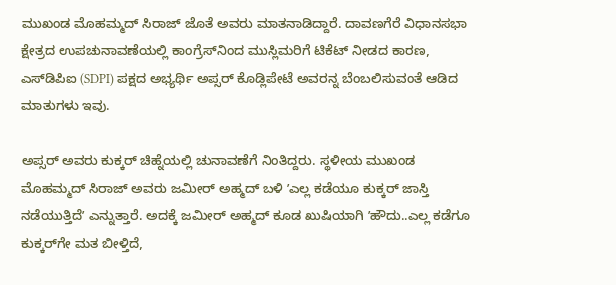ಮುಖಂಡ ಮೊಹಮ್ಮದ್‌ ಸಿರಾಜ್‌ ಜೊತೆ ಅವರು ಮಾತನಾಡಿದ್ದಾರೆ. ದಾವಣಗೆರೆ ವಿಧಾನಸಭಾ ಕ್ಷೇತ್ರದ ಉಪಚುನಾವಣೆಯಲ್ಲಿ ಕಾಂಗ್ರೆಸ್‌ನಿಂದ ಮುಸ್ಲಿಮರಿಗೆ ಟಿಕೆಟ್‌ ನೀಡದ ಕಾರಣ, ಎಸ್‌ಡಿಪಿಐ (SDPI) ಪಕ್ಷದ ಅಭ್ಯರ್ಥಿ ಅಪ್ಸರ್ ಕೊಡ್ಲಿಪೇಟೆ ಅವರನ್ನ ಬೆಂಬಲಿಸುವಂತೆ ಆಡಿದ ಮಾತುಗಳು ಇವು.

ಅಪ್ಸರ್‌ ಅವರು ಕುಕ್ಕರ್‌ ಚಿಹ್ನೆಯಲ್ಲಿ ಚುನಾವಣೆಗೆ ನಿಂತಿದ್ದರು. ಸ್ಥಳೀಯ ಮುಖಂಡ ಮೊಹಮ್ಮದ್‌ ಸಿರಾಜ್‌ ಅವರು ಜಮೀರ್‌ ಅಹ್ಮದ್‌ ಬಳಿ ʼಎಲ್ಲ ಕಡೆಯೂ ಕುಕ್ಕರ್‌ ಜಾಸ್ತಿ ನಡೆಯುತ್ತಿದೆʼ ಎನ್ನುತ್ತಾರೆ. ಅದಕ್ಕೆ ಜಮೀರ್‌ ಅಹ್ಮದ್‌ ಕೂಡ ಖುಷಿಯಾಗಿ ʼಹೌದು..ಎಲ್ಲ ಕಡೆಗೂ ಕುಕ್ಕರ್‌ಗೇ ಮತ ಬೀಳ್ತಿದೆ,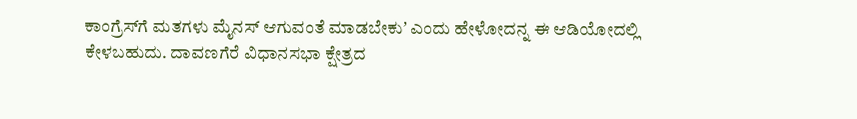ಕಾಂಗ್ರೆಸ್‌ಗೆ ಮತಗಳು ಮೈನಸ್‌ ಆಗುವಂತೆ ಮಾಡಬೇಕುʼ ಎಂದು ಹೇಳೋದನ್ನ ಈ ಆಡಿಯೋದಲ್ಲಿ ಕೇಳಬಹುದು. ದಾವಣಗೆರೆ ವಿಧಾನಸಭಾ ಕ್ಷೇತ್ರದ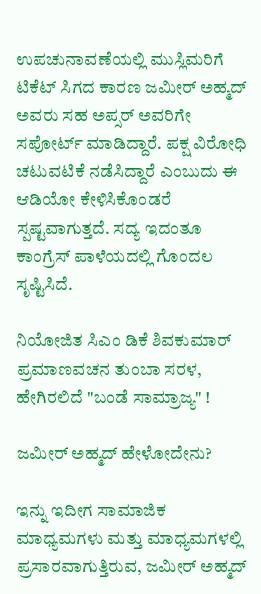ಉಪಚುನಾವಣೆಯಲ್ಲಿ ಮುಸ್ಲಿಮರಿಗೆ ಟಿಕೆಟ್‌ ಸಿಗದ ಕಾರಣ ಜಮೀರ್‌ ಅಹ್ಮದ್‌ ಅವರು ಸಹ ಅಪ್ಸರ್‌ ಅವರಿಗೇ ಸಪೋರ್ಟ್‌ ಮಾಡಿದ್ದಾರೆ. ಪಕ್ಷ ವಿರೋಧಿ ಚಟುವಟಿಕೆ ನಡೆಸಿದ್ದಾರೆ ಎಂಬುದು ಈ ಆಡಿಯೋ ಕೇಳಿಸಿಕೊಂಡರೆ ಸ್ಪಷ್ಟವಾಗುತ್ತದೆ. ಸದ್ಯ ಇದಂತೂ ಕಾಂಗ್ರೆಸ್‌ ಪಾಳೆಯದಲ್ಲಿ ಗೊಂದಲ ಸೃಷ್ಟಿಸಿದೆ.

ನಿಯೋಜಿತ ಸಿಎಂ ಡಿಕೆ ಶಿವಕುಮಾರ್ ಪ್ರಮಾಣವಚನ ತುಂಬಾ ಸರಳ, ಹೇಗಿರಲಿದೆ "ಬಂಡೆ ಸಾಮ್ರಾಜ್ಯ" !

ಜಮೀರ್‌ ಅಹ್ಮದ್‌ ಹೇಳೋದೇನು?

ಇನ್ನು ಇದೀಗ ಸಾಮಾಜಿಕ ಮಾಧ್ಯಮಗಳು ಮತ್ತು ಮಾಧ್ಯಮಗಳಲ್ಲಿ ಪ್ರಸಾರವಾಗುತ್ತಿರುವ, ಜಮೀರ್‌ ಅಹ್ಮದ್‌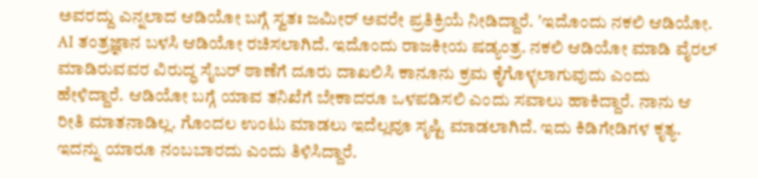ಅವರದ್ದು ಎನ್ನಲಾದ ಆಡಿಯೋ ಬಗ್ಗೆ ಸ್ವತಃ ಜಮೀರ್‌ ಅವರೇ ಪ್ರತಿಕ್ರಿಯೆ ನೀಡಿದ್ದಾರೆ. ʼಇದೊಂದು ನಕಲಿ ಆಡಿಯೋ. AI ತಂತ್ರಜ್ಞಾನ ಬಳಸಿ ಆಡಿಯೋ ರಚಿಸಲಾಗಿದೆ. ಇದೊಂದು ರಾಜಕೀಯ ಷಡ್ಯಂತ್ರ. ನಕಲಿ ಆಡಿಯೋ ಮಾಡಿ ವೈರಲ್ ಮಾಡಿರುವವರ ವಿರುದ್ಧ ಸೈಬರ್ ಠಾಣೆಗೆ ದೂರು ದಾಖಲಿಸಿ ಕಾನೂನು ಕ್ರಮ ಕೈಗೊಳ್ಳಲಾಗುವುದು ಎಂದು ಹೇಳಿದ್ದಾರೆ. ಆಡಿಯೋ ಬಗ್ಗೆ ಯಾವ ತನಿಖೆಗೆ ಬೇಕಾದರೂ ಒಳಪಡಿಸಲಿ ಎಂದು ಸವಾಲು ಹಾಕಿದ್ದಾರೆ. ನಾನು ಆ ರೀತಿ ಮಾತನಾಡಿಲ್ಲ. ಗೊಂದಲ ಉಂಟು ಮಾಡಲು ಇದೆಲ್ಲವೂ ಸೃಷ್ಟಿ ಮಾಡಲಾಗಿದೆ. ಇದು ಕಿಡಿಗೇಡಿಗಳ ಕೃತ್ಯ. ಇದನ್ನು ಯಾರೂ ನಂಬಬಾರದು ಎಂದು ತಿಳಿಸಿದ್ದಾರೆ.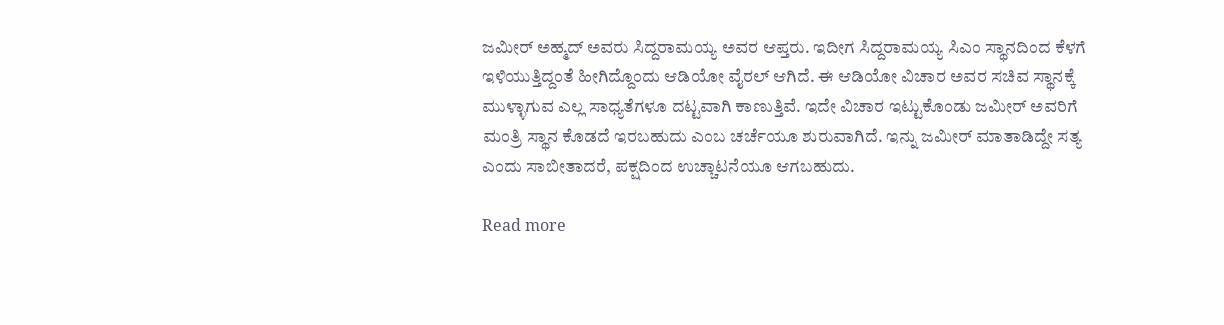ಜಮೀರ್‌ ಅಹ್ಮದ್‌ ಅವರು ಸಿದ್ದರಾಮಯ್ಯ ಅವರ ಆಪ್ತರು. ಇದೀಗ ಸಿದ್ದರಾಮಯ್ಯ ಸಿಎಂ ಸ್ಥಾನದಿಂದ ಕೆಳಗೆ ಇಳಿಯುತ್ತಿದ್ದಂತೆ ಹೀಗಿದ್ದೊಂದು ಆಡಿಯೋ ವೈರಲ್‌ ಆಗಿದೆ. ಈ ಆಡಿಯೋ ವಿಚಾರ ಅವರ ಸಚಿವ ಸ್ಥಾನಕ್ಕೆ ಮುಳ್ಳಾಗುವ ಎಲ್ಲ ಸಾಧ್ಯತೆಗಳೂ ದಟ್ಟವಾಗಿ ಕಾಣುತ್ತಿವೆ. ಇದೇ ವಿಚಾರ ಇಟ್ಟುಕೊಂಡು ಜಮೀರ್‌ ಅವರಿಗೆ ಮಂತ್ರಿ ಸ್ಥಾನ ಕೊಡದೆ ಇರಬಹುದು ಎಂಬ ಚರ್ಚೆಯೂ ಶುರುವಾಗಿದೆ. ಇನ್ನು ಜಮೀರ್‌ ಮಾತಾಡಿದ್ದೇ ಸತ್ಯ ಎಂದು ಸಾಬೀತಾದರೆ, ಪಕ್ಷದಿಂದ ಉಚ್ಚಾಟನೆಯೂ ಆಗಬಹುದು.

Read more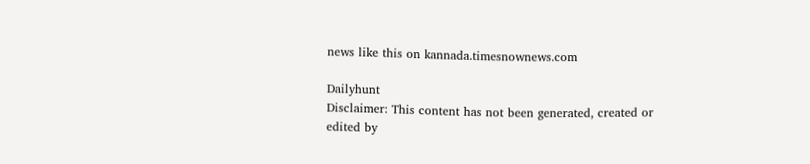news like this on kannada.timesnownews.com

Dailyhunt
Disclaimer: This content has not been generated, created or edited by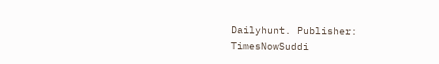Dailyhunt. Publisher: TimesNowSuddi